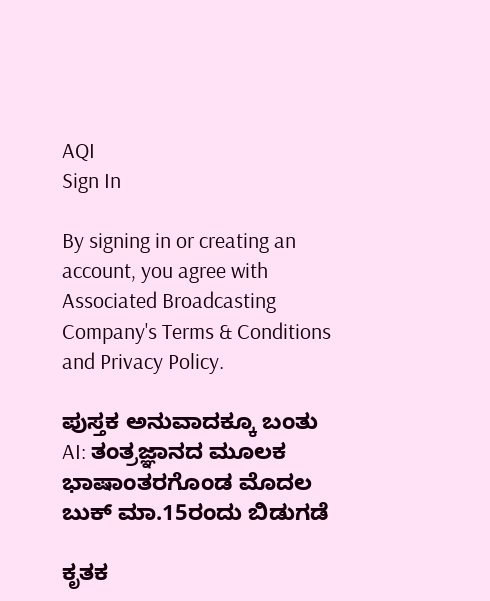AQI
Sign In

By signing in or creating an account, you agree with Associated Broadcasting Company's Terms & Conditions and Privacy Policy.

ಪುಸ್ತಕ ಅನುವಾದಕ್ಕೂ ಬಂತು AI: ತಂತ್ರಜ್ಞಾನದ ಮೂಲಕ ಭಾಷಾಂತರಗೊಂಡ ಮೊದಲ ಬುಕ್ ಮಾ.15ರಂದು ಬಿಡುಗಡೆ

ಕೃತಕ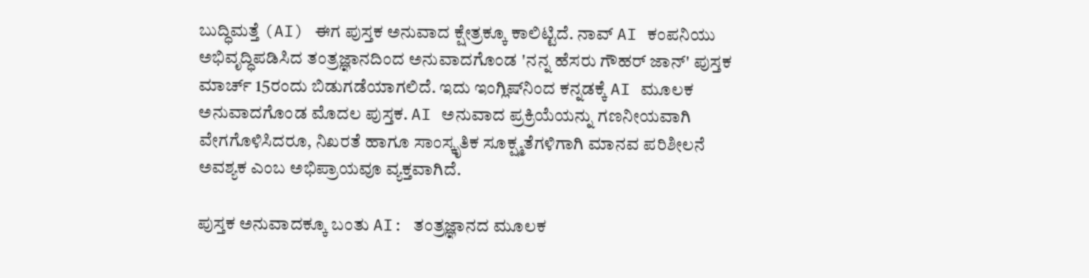ಬುದ್ಧಿಮತ್ತೆ (AI) ಈಗ ಪುಸ್ತಕ ಅನುವಾದ ಕ್ಷೇತ್ರಕ್ಕೂ ಕಾಲಿಟ್ಟಿದೆ. ನಾವ್ AI ಕಂಪನಿಯು ಅಭಿವೃದ್ಧಿಪಡಿಸಿದ ತಂತ್ರಜ್ಞಾನದಿಂದ ಅನುವಾದಗೊಂಡ 'ನನ್ನ ಹೆಸರು ಗೌಹರ್ ಜಾನ್' ಪುಸ್ತಕ ಮಾರ್ಚ್ 15ರಂದು ಬಿಡುಗಡೆಯಾಗಲಿದೆ. ಇದು ಇಂಗ್ಲಿಷ್‌ನಿಂದ ಕನ್ನಡಕ್ಕೆ AI ಮೂಲಕ ಅನುವಾದಗೊಂಡ ಮೊದಲ ಪುಸ್ತಕ. AI ಅನುವಾದ ಪ್ರಕ್ರಿಯೆಯನ್ನು ಗಣನೀಯವಾಗಿ ವೇಗಗೊಳಿಸಿದರೂ, ನಿಖರತೆ ಹಾಗೂ ಸಾಂಸ್ಕೃತಿಕ ಸೂಕ್ಷ್ಮತೆಗಳಿಗಾಗಿ ಮಾನವ ಪರಿಶೀಲನೆ ಅವಶ್ಯಕ ಎಂಬ ಅಭಿಪ್ರಾಯವೂ ವ್ಯಕ್ತವಾಗಿದೆ.

ಪುಸ್ತಕ ಅನುವಾದಕ್ಕೂ ಬಂತು AI: ತಂತ್ರಜ್ಞಾನದ ಮೂಲಕ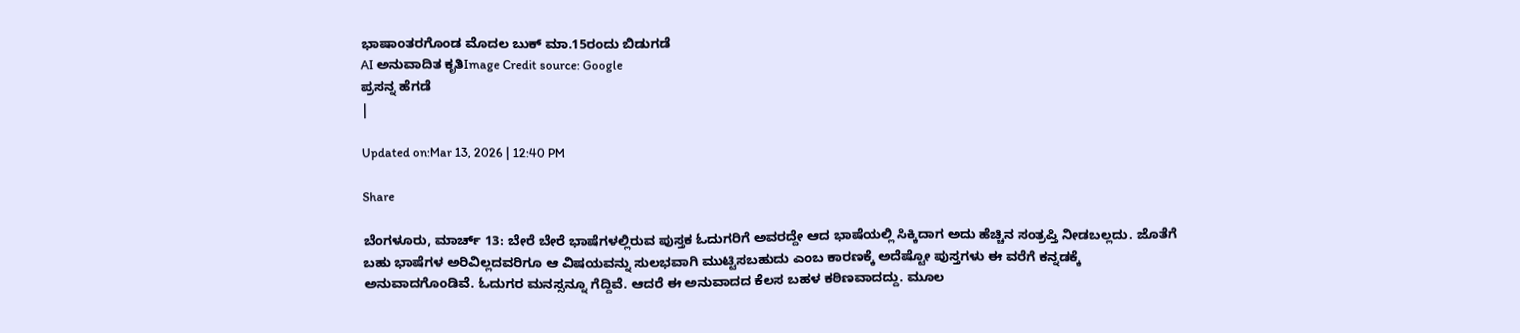ಭಾಷಾಂತರಗೊಂಡ ಮೊದಲ ಬುಕ್ ಮಾ.15ರಂದು ಬಿಡುಗಡೆ
AI ಅನುವಾದಿತ ಕೃತಿImage Credit source: Google
ಪ್ರಸನ್ನ ಹೆಗಡೆ
|

Updated on:Mar 13, 2026 | 12:40 PM

Share

ಬೆಂಗಳೂರು, ಮಾರ್ಚ್ 13: ಬೇರೆ ಬೇರೆ ಭಾಷೆಗಳಲ್ಲಿರುವ ಪುಸ್ತಕ ಓದುಗರಿಗೆ ಅವರದ್ದೇ ಆದ ಭಾಷೆಯಲ್ಲಿ ಸಿಕ್ಕಿದಾಗ ಅದು ಹೆಚ್ಚಿನ ಸಂತ್ರಪ್ತಿ ನೀಡಬಲ್ಲದು. ಜೊತೆಗೆ ಬಹು ಭಾಷೆಗಳ ಅರಿವಿಲ್ಲದವರಿಗೂ ಆ ವಿಷಯವನ್ನು ಸುಲಭವಾಗಿ ಮುಟ್ಟಿಸಬಹುದು ಎಂಬ ಕಾರಣಕ್ಕೆ ಅದೆಷ್ಟೋ ಪುಸ್ತಗಳು ಈ ವರೆಗೆ ಕನ್ನಡಕ್ಕೆ ಅನುವಾದಗೊಂಡಿವೆ. ಓದುಗರ ಮನಸ್ಸನ್ನೂ ಗೆದ್ದಿವೆ. ಆದರೆ ಈ ಅನುವಾದದ ಕೆಲಸ ಬಹಳ ಕಠಿಣವಾದದ್ದು. ಮೂಲ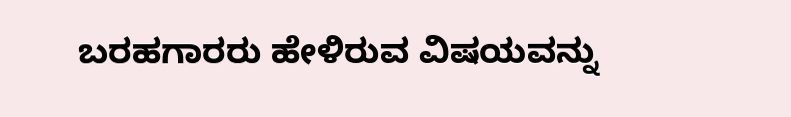ಬರಹಗಾರರು ಹೇಳಿರುವ ವಿಷಯವನ್ನು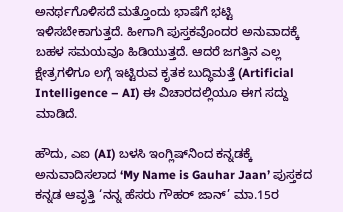ಅನರ್ಥಗೊಳಿಸದೆ ಮತ್ತೊಂದು ಭಾಷೆಗೆ ಭಟ್ಟಿ ಇಳಿಸಬೇಕಾಗುತ್ತದೆ. ಹೀಗಾಗಿ ಪುಸ್ತಕವೊಂದರ ಅನುವಾದಕ್ಕೆ ಬಹಳ ಸಮಯವೂ ಹಿಡಿಯುತ್ತದೆ. ಆದರೆ ಜಗತ್ತಿನ ಎಲ್ಲ ಕ್ಷೇತ್ರಗಳಿಗೂ ಲಗ್ಗೆ ಇಟ್ಟಿರುವ ಕೃತಕ ಬುದ್ಧಿಮತ್ತೆ (Artificial Intelligence – AI) ಈ ವಿಚಾರದಲ್ಲಿಯೂ ಈಗ ಸದ್ದು ಮಾಡಿದೆ.

ಹೌದು, ಎಐ (AI) ಬಳಸಿ ಇಂಗ್ಲಿಷ್‌ನಿಂದ ಕನ್ನಡಕ್ಕೆ ಅನುವಾದಿಸಲಾದ ‘My Name is Gauhar Jaan’ ಪುಸ್ತಕದ ಕನ್ನಡ ಆವೃತ್ತಿ ‘ನನ್ನ ಹೆಸರು ಗೌಹರ್ ಜಾನ್’ ಮಾ.15ರ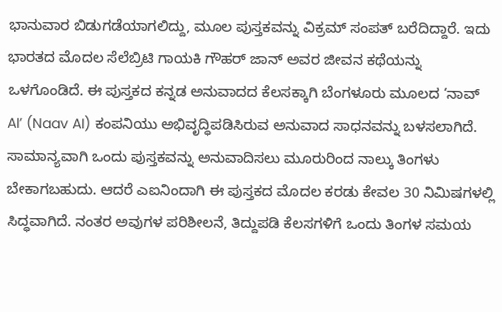ಭಾನುವಾರ ಬಿಡುಗಡೆಯಾಗಲಿದ್ದು, ಮೂಲ ಪುಸ್ತಕವನ್ನು ವಿಕ್ರಮ್ ಸಂಪತ್ ಬರೆದಿದ್ದಾರೆ. ಇದು ಭಾರತದ ಮೊದಲ ಸೆಲೆಬ್ರಿಟಿ ಗಾಯಕಿ ಗೌಹರ್ ಜಾನ್ ಅವರ ಜೀವನ ಕಥೆಯನ್ನು ಒಳಗೊಂಡಿದೆ. ಈ ಪುಸ್ತಕದ ಕನ್ನಡ ಅನುವಾದದ ಕೆಲಸಕ್ಕಾಗಿ ಬೆಂಗಳೂರು ಮೂಲದ ‘ನಾವ್ AI’ (Naav AI) ಕಂಪನಿಯು ಅಭಿವೃದ್ಧಿಪಡಿಸಿರುವ ಅನುವಾದ ಸಾಧನವನ್ನು ಬಳಸಲಾಗಿದೆ. ಸಾಮಾನ್ಯವಾಗಿ ಒಂದು ಪುಸ್ತಕವನ್ನು ಅನುವಾದಿಸಲು ಮೂರುರಿಂದ ನಾಲ್ಕು ತಿಂಗಳು ಬೇಕಾಗಬಹುದು. ಆದರೆ ಎಐನಿಂದಾಗಿ ಈ ಪುಸ್ತಕದ ಮೊದಲ ಕರಡು ಕೇವಲ 30 ನಿಮಿಷಗಳಲ್ಲಿ ಸಿದ್ಧವಾಗಿದೆ. ನಂತರ ಅವುಗಳ ಪರಿಶೀಲನೆ, ತಿದ್ದುಪಡಿ ಕೆಲಸಗಳಿಗೆ ಒಂದು ತಿಂಗಳ ಸಮಯ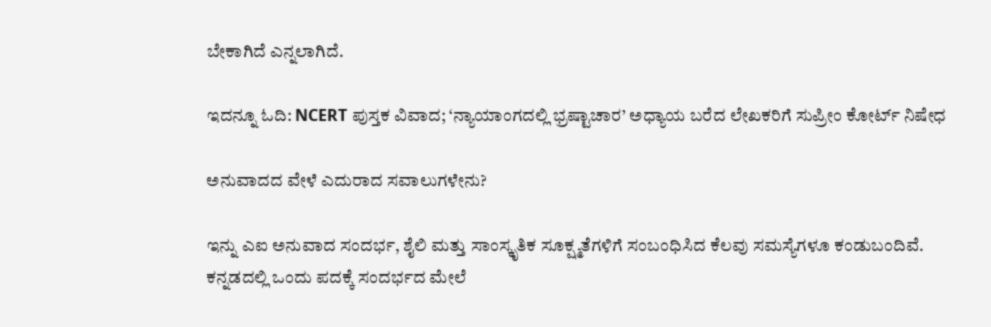ಬೇಕಾಗಿದೆ ಎನ್ನಲಾಗಿದೆ.

ಇದನ್ನೂ ಓದಿ: NCERT ಪುಸ್ತಕ ವಿವಾದ; ‘ನ್ಯಾಯಾಂಗದಲ್ಲಿ ಭ್ರಷ್ಟಾಚಾರ’ ಅಧ್ಯಾಯ ಬರೆದ ಲೇಖಕರಿಗೆ ಸುಪ್ರೀಂ ಕೋರ್ಟ್ ನಿಷೇಧ

ಅನುವಾದದ ವೇಳೆ ಎದುರಾದ ಸವಾಲುಗಳೇನು?

ಇನ್ನು ಎಐ ಅನುವಾದ ಸಂದರ್ಭ, ಶೈಲಿ ಮತ್ತು ಸಾಂಸ್ಕೃತಿಕ ಸೂಕ್ಷ್ಮತೆಗಳಿಗೆ ಸಂಬಂಧಿಸಿದ ಕೆಲವು ಸಮಸ್ಯೆಗಳೂ ಕಂಡುಬಂದಿವೆ. ಕನ್ನಡದಲ್ಲಿ ಒಂದು ಪದಕ್ಕೆ ಸಂದರ್ಭದ ಮೇಲೆ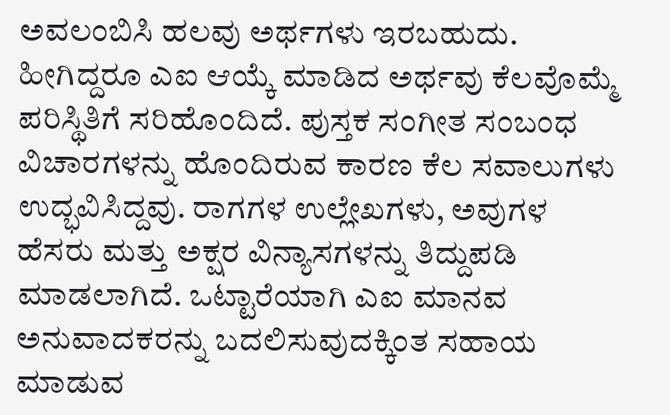ಅವಲಂಬಿಸಿ ಹಲವು ಅರ್ಥಗಳು ಇರಬಹುದು. ಹೀಗಿದ್ದರೂ ಎಐ ಆಯ್ಕೆ ಮಾಡಿದ ಅರ್ಥವು ಕೆಲವೊಮ್ಮೆ ಪರಿಸ್ಥಿತಿಗೆ ಸರಿಹೊಂದಿದೆ. ಪುಸ್ತಕ ಸಂಗೀತ ಸಂಬಂಧ ವಿಚಾರಗಳನ್ನು ಹೊಂದಿರುವ ಕಾರಣ ಕೆಲ ಸವಾಲುಗಳು ಉದ್ಭವಿಸಿದ್ದವು. ರಾಗಗಳ ಉಲ್ಲೇಖಗಳು, ಅವುಗಳ ಹೆಸರು ಮತ್ತು ಅಕ್ಷರ ವಿನ್ಯಾಸಗಳನ್ನು ತಿದ್ದುಪಡಿ ಮಾಡಲಾಗಿದೆ. ಒಟ್ಟಾರೆಯಾಗಿ ಎಐ ಮಾನವ ಅನುವಾದಕರನ್ನು ಬದಲಿಸುವುದಕ್ಕಿಂತ ಸಹಾಯ ಮಾಡುವ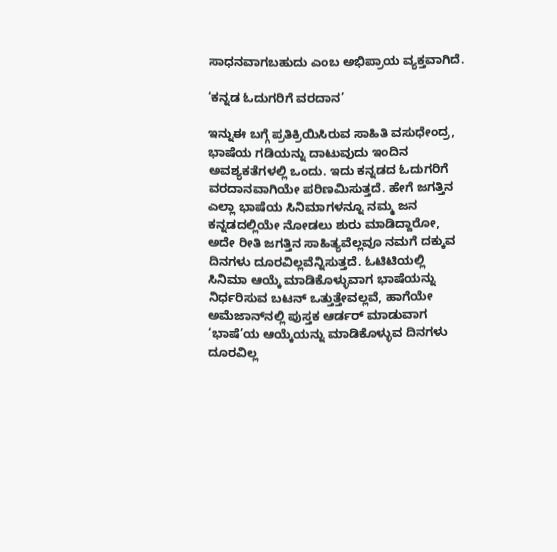ಸಾಧನವಾಗಬಹುದು ಎಂಬ ಅಭಿಪ್ರಾಯ ವ್ಯಕ್ತವಾಗಿದೆ.

‘ಕನ್ನಡ ಓದುಗರಿಗೆ ವರದಾನ’

ಇನ್ನುಈ ಬಗ್ಗೆ ಪ್ರತಿಕ್ರಿಯಿಸಿರುವ ಸಾಹಿತಿ ವಸುಧೇಂದ್ರ, ಭಾಷೆಯ ಗಡಿಯನ್ನು ದಾಟುವುದು ಇಂದಿನ ಅವಶ್ಯಕತೆಗಳಲ್ಲಿ ಒಂದು. ಇದು ಕನ್ನಡದ ಓದುಗರಿಗೆ ವರದಾನವಾಗಿಯೇ ಪರಿಣಮಿಸುತ್ತದೆ. ಹೇಗೆ ಜಗತ್ತಿನ ಎಲ್ಲಾ ಭಾಷೆಯ ಸಿನಿಮಾಗಳನ್ನೂ ನಮ್ಮ ಜನ ಕನ್ನಡದಲ್ಲಿಯೇ ನೋಡಲು ಶುರು ಮಾಡಿದ್ದಾರೋ, ಅದೇ ರೀತಿ ಜಗತ್ತಿನ ಸಾಹಿತ್ಯವೆಲ್ಲವೂ ನಮಗೆ ದಕ್ಕುವ ದಿನಗಳು ದೂರವಿಲ್ಲವೆನ್ನಿಸುತ್ತದೆ. ಓಟಿಟಿಯಲ್ಲಿ ಸಿನಿಮಾ ಆಯ್ಕೆ ಮಾಡಿಕೊಳ್ಳುವಾಗ ಭಾಷೆಯನ್ನು ನಿರ್ಧರಿಸುವ ಬಟನ್ ಒತ್ತುತ್ತೇವಲ್ಲವೆ, ಹಾಗೆಯೇ ಅಮೆಜಾನ್‌ನಲ್ಲಿ ಪುಸ್ತಕ ಆರ್ಡರ್ ಮಾಡುವಾಗ ‘ಭಾಷೆ’ಯ ಆಯ್ಕೆಯನ್ನು ಮಾಡಿಕೊಳ್ಳುವ ದಿನಗಳು ದೂರವಿಲ್ಲ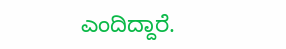ಎಂದಿದ್ದಾರೆ.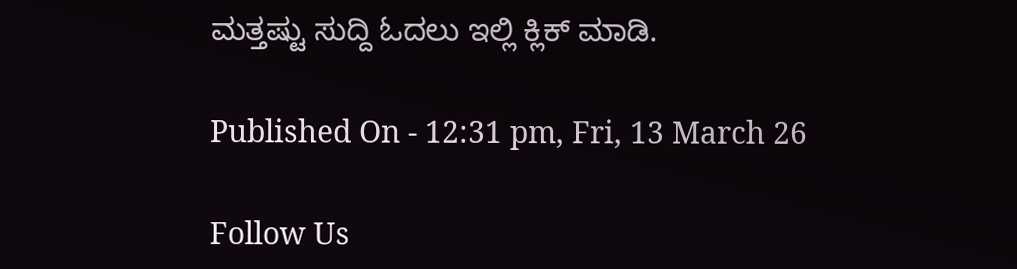ಮತ್ತಷ್ಟು ಸುದ್ದಿ ಓದಲು ಇಲ್ಲಿ ಕ್ಲಿಕ್ ಮಾಡಿ.

Published On - 12:31 pm, Fri, 13 March 26

Follow Us